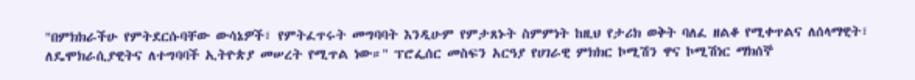"በምክክራችሁ የምትደርሱባቸው ውሳኔዎች፣ የምትፈጥሩት መግባባት እንዲሁም የምታጸኑት ስምምነት ከዚህ የታሪክ ወቅት ባለፈ ዘልቆ የሚቀጥልና ለሰላማዊት፣ ለዴሞክራሲያዊትና ለተግባባች ኢትዮጵያ መሠረት የሚጥል ነው።" ፕሮፌሰር መስፍን አርዓያ የሀገራዊ ምክክር ኮሚሽን ዋና ኮሚሽነር ማክሰኞ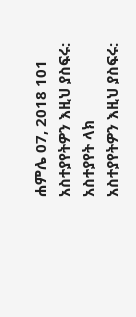ሐምሌ 07, 2018 101 አስተያየትዎን እዚህ ያስፍሩ: አስተያየት ላክ
አስተያየትዎን እዚህ ያስፍሩ: